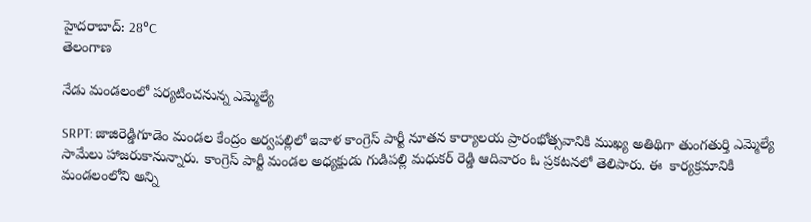హైదరాబాద్: 28°C
తెలంగాణ

నేడు మండలంలో పర్యటించనున్న ఎమ్మెల్యే

SRPT: జాజిరెడ్డిగూడెం మండల కేంద్రం అర్వపల్లిలో ఇవాళ కాంగ్రెస్ పార్టీ నూతన కార్యాలయ ప్రారంభోత్సవానికి ముఖ్య అతిథిగా తుంగతుర్తి ఎమ్మెల్యే సామేలు హాజరుకానున్నారు. కాంగ్రెస్ పార్టీ మండల అధ్యక్షుడు గుడిపల్లి మధుకర్ రెడ్డి ఆదివారం ఓ ప్రకటనలో తెలిపారు. ఈ  కార్యక్రమానికి మండలంలోని అన్ని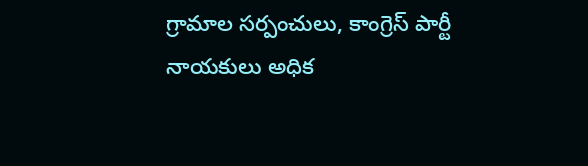గ్రామాల సర్పంచులు, కాంగ్రెస్ పార్టీ నాయకులు అధిక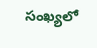సంఖ్యలో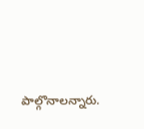పాల్గొనాలన్నారు.